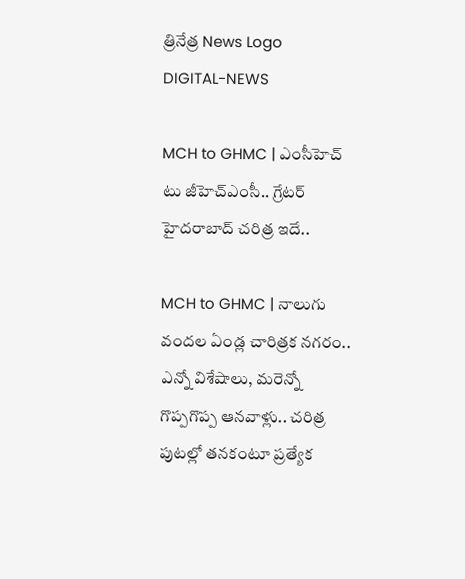త్రినేత్ర News Logo
DIGITAL-NEWS

MCH to GHMC | ఎంసీహెచ్ టు జీహెచ్ఎంసీ.. గ్రేట‌ర్ హైద‌రాబాద్ చ‌రిత్ర ఇదే..

MCH to GHMC | నాలుగు వందల ఏండ్ల చారిత్రక నగరం.. ఎన్నో విశేషాలు, మరెన్నో గొప్పగొప్ప ఆనవాళ్లు.. చరిత్ర పుటల్లో తనకంటూ ప్రత్యేక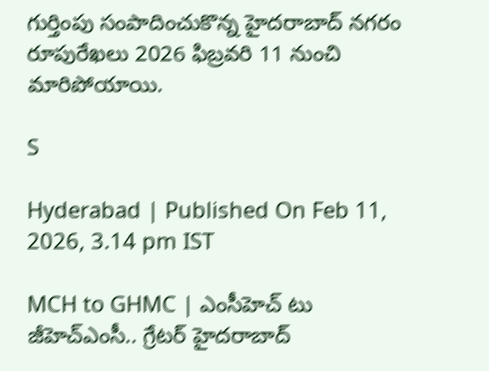గుర్తింపు సంపాదించుకొన్న హైద‌రాబాద్ న‌గ‌రం రూపురేఖ‌లు 2026 ఫిబ్ర‌వ‌రి 11 నుంచి మారిపోయాయి.

S

Hyderabad | Published On Feb 11, 2026, 3.14 pm IST

MCH to GHMC | ఎంసీహెచ్ టు జీహెచ్ఎంసీ.. గ్రేట‌ర్ హైద‌రాబాద్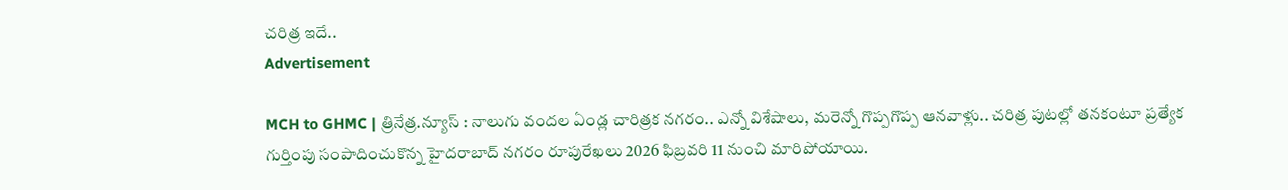చ‌రిత్ర ఇదే..
Advertisement

MCH to GHMC | త్రినేత్ర‌.న్యూస్ : నాలుగు వందల ఏండ్ల చారిత్రక నగరం.. ఎన్నో విశేషాలు, మరెన్నో గొప్పగొప్ప ఆనవాళ్లు.. చరిత్ర పుటల్లో తనకంటూ ప్రత్యేక గుర్తింపు సంపాదించుకొన్న హైద‌రాబాద్ న‌గ‌రం రూపురేఖ‌లు 2026 ఫిబ్ర‌వ‌రి 11 నుంచి మారిపోయాయి.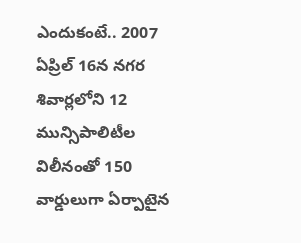ఎందుకంటే.. 2007 ఏప్రిల్ 16న న‌గ‌ర శివార్ల‌లోని 12 మున్సిపాలిటీల విలీనంతో 150 వార్డులుగా ఏర్పాటైన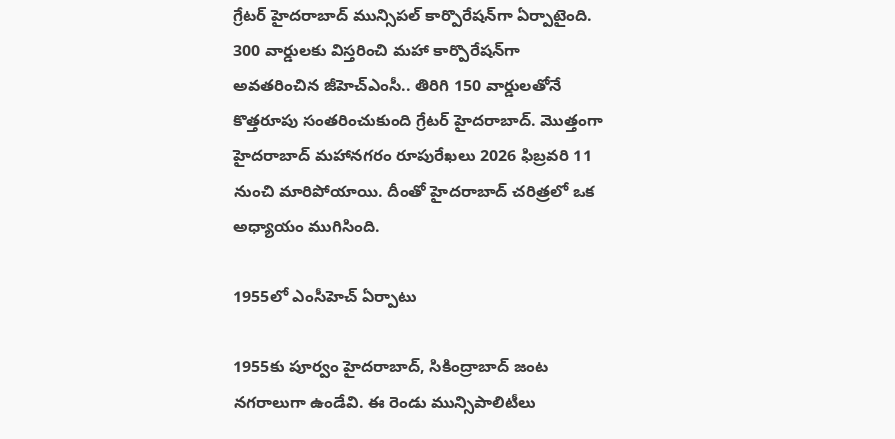గ్రేట‌ర్ హైద‌రాబాద్ మున్సిప‌ల్ కార్పొరేష‌న్‌గా ఏర్పాటైంది. 300 వార్డుల‌కు విస్త‌రించి మ‌హా కార్పొరేష‌న్‌గా అవ‌త‌రించిన జీహెచ్ఎంసీ.. తిరిగి 150 వార్డుల‌తోనే కొత్త‌రూపు సంత‌రించుకుంది గ్రేట‌ర్ హైద‌రాబాద్. మొత్తంగా హైద‌రాబాద్ మ‌హాన‌గ‌రం రూపురేఖ‌లు 2026 ఫిబ్ర‌వ‌రి 11 నుంచి మారిపోయాయి. దీంతో హైద‌రాబాద్ చ‌రిత్ర‌లో ఒక అధ్యాయం ముగిసింది.

1955లో ఎంసీహెచ్ ఏర్పాటు

1955కు పూర్వం హైద‌రాబాద్, సికింద్రాబాద్ జంట న‌గ‌రాలుగా ఉండేవి. ఈ రెండు మున్సిపాలిటీలు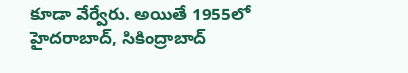కూడా వేర్వేరు. అయితే 1955లో హైద‌రాబాద్, సికింద్రాబాద్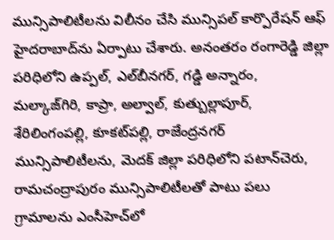మున్సిపాలిటీల‌ను విలీనం చేసి మున్సిప‌ల్ కార్పొరేష‌న్ ఆఫ్ హైద‌రాబాద్‌ను ఏర్పాటు చేశారు. అనంత‌రం రంగారెడ్డి జిల్లా ప‌రిధిలోని ఉప్ప‌ల్, ఎల్‌బీన‌గ‌ర్, గ‌డ్డి అన్నారం, మ‌ల్కాజ్‌గిరి, కాప్రా, అల్వాల్, కుత్బుల్లాపూర్, శేరిలింగంప‌ల్లి, కూక‌ట్‌ప‌ల్లి, రాజేంద్ర‌న‌గ‌ర్ మున్సిపాలిటీల‌ను, మెద‌క్ జిల్లా ప‌రిధిలోని పటాన్‌చెరు, రామ‌చంద్రాపురం మున్సిపాలిటీల‌తో పాటు ప‌లు గ్రామాల‌ను ఎంసీహెచ్‌లో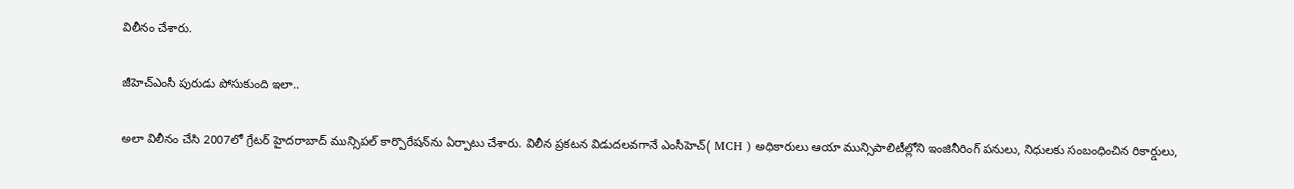విలీనం చేశారు.

జీహెచ్ఎంసీ పురుడు పోసుకుంది ఇలా..

అలా విలీనం చేసి 2007లో గ్రేట‌ర్ హైద‌రాబాద్ మున్సిప‌ల్ కార్పొరేష‌న్‌ను ఏర్పాటు చేశారు. విలీన ప్రకటన విడుదలవగానే ఎంసీహెచ్( MCH ) అధికారులు ఆయా మున్సిపాలిటీల్లోని ఇంజినీరింగ్ పనులు, నిధులకు సంబంధించిన రికార్డులు,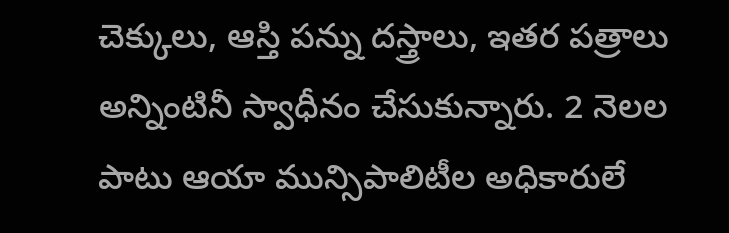చెక్కులు, ఆస్తి పన్ను దస్త్రాలు, ఇతర పత్రాలు అన్నింటినీ స్వాధీనం చేసుకున్నారు. 2 నెలల పాటు ఆయా మున్సిపాలిటీల అధికారులే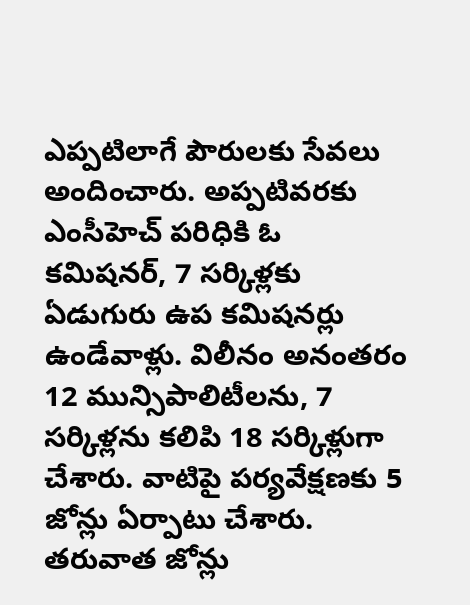ఎప్పటిలాగే పౌరులకు సేవలు అందించారు. అప్పటివరకు ఎంసీహెచ్ పరిధికి ఓ కమిషనర్, 7 సర్కిళ్లకు ఏడుగురు ఉప కమిషనర్లు ఉండేవాళ్లు. విలీనం అనంతరం 12 మున్సిపాలిటీలను, 7 సర్కిళ్లను కలిపి 18 సర్కిళ్లుగా చేశారు. వాటిపై పర్యవేక్షణకు 5 జోన్లు ఏర్పాటు చేశారు. తరువాత జోన్లు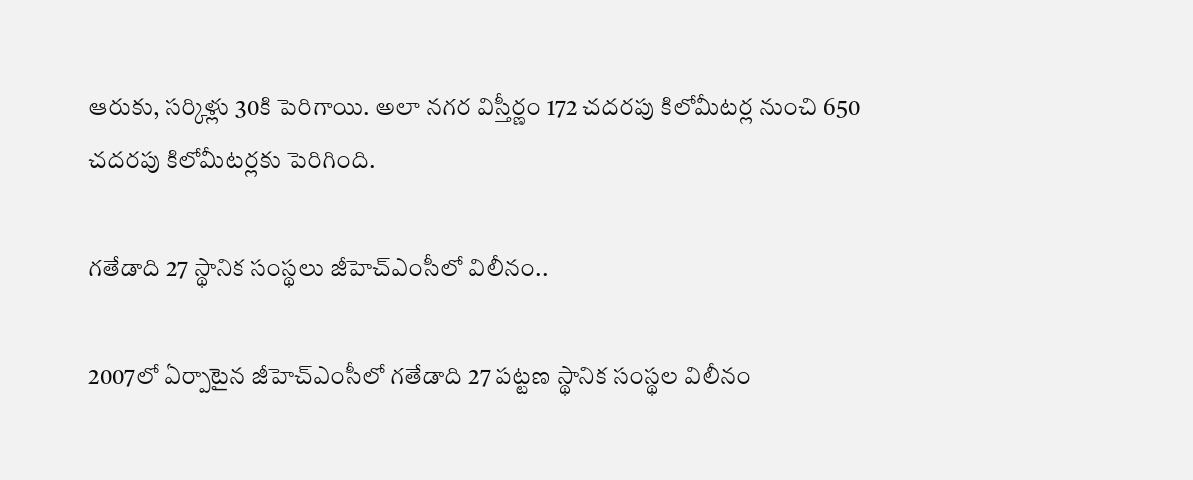ఆరుకు, సర్కిళ్లు 30కి పెరిగాయి. అలా నగర విస్తీర్ణం 172 చదరపు కిలోమీటర్ల నుంచి 650 చదరపు కిలోమీటర్లకు పెరిగింది.

గ‌తేడాది 27 స్థానిక సంస్థ‌లు జీహెచ్ఎంసీలో విలీనం..

2007లో ఏర్పాటైన జీహెచ్ఎంసీలో గ‌తేడాది 27 పట్టణ స్థానిక సంస్థల విలీనం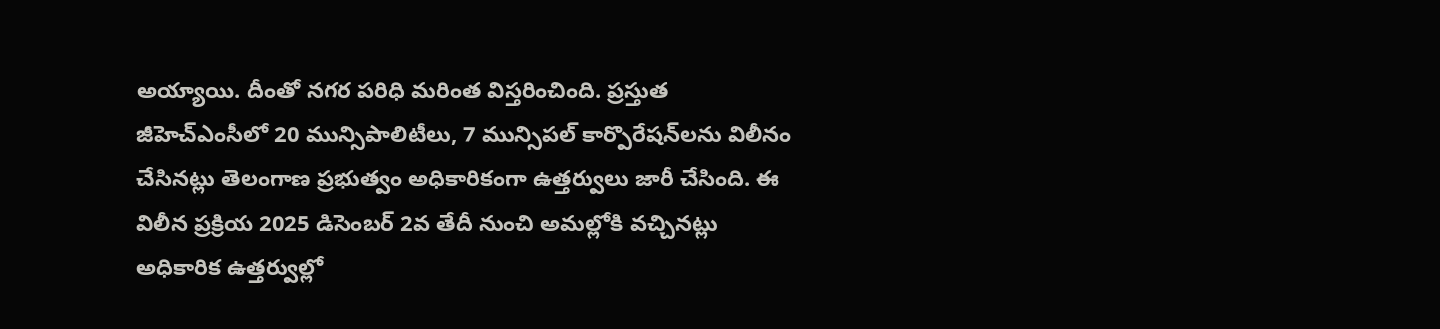అయ్యాయి. దీంతో న‌గ‌ర ప‌రిధి మ‌రింత విస్త‌రించింది. ప్ర‌స్తుత జీహెచ్ఎంసీలో 20 మున్సిపాలిటీలు, 7 మున్సిప‌ల్ కార్పొరేష‌న్‌ల‌ను విలీనం చేసిన‌ట్లు తెలంగాణ ప్ర‌భుత్వం అధికారికంగా ఉత్త‌ర్వులు జారీ చేసింది. ఈ విలీన ప్ర‌క్రియ 2025 డిసెంబ‌ర్ 2వ తేదీ నుంచి అమ‌ల్లోకి వ‌చ్చిన‌ట్లు అధికారిక ఉత్త‌ర్వుల్లో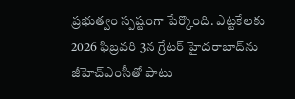ప్ర‌భుత్వం స్ప‌ష్టంగా పేర్కొంది. ఎట్ట‌కేల‌కు 2026 ఫిబ్ర‌వ‌రి 3న గ్రేట‌ర్ హైద‌రాబాద్‌ను జీహెచ్ఎంసీతో పాటు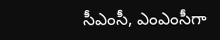సీఎంసీ, ఎంఎంసీగా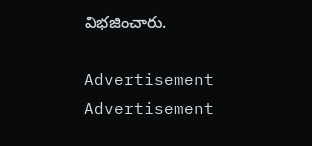విభ‌జించారు.

Advertisement
Advertisement